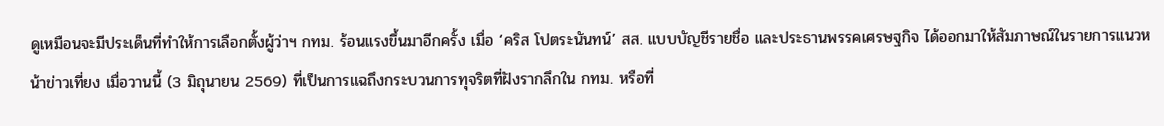ดูเหมือนจะมีประเด็นที่ทำให้การเลือกตั้งผู้ว่าฯ กทม. ร้อนแรงขึ้นมาอีกครั้ง เมื่อ ‘คริส โปตระนันทน์’ สส. แบบบัญชีรายชื่อ และประธานพรรคเศรษฐกิจ ได้ออกมาให้สัมภาษณ์ในรายการแนวหน้าข่าวเที่ยง เมื่อวานนี้ (3 มิถุนายน 2569) ที่เป็นการแฉถึงกระบวนการทุจริตที่ฝังรากลึกใน กทม. หรือที่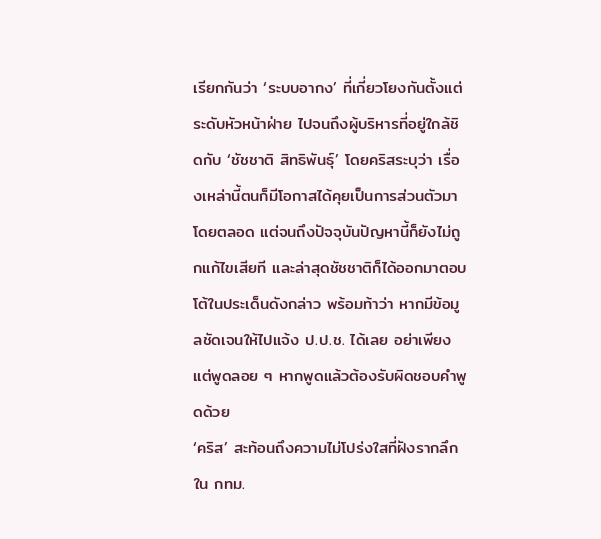เรียกกันว่า ‘ระบบอากง’ ที่เกี่ยวโยงกันตั้งแต่ระดับหัวหน้าฝ่าย ไปจนถึงผู้บริหารที่อยู่ใกล้ชิดกับ ‘ชัชชาติ สิทธิพันธุ์’ โดยคริสระบุว่า เรื่องเหล่านี้ตนก็มีโอกาสได้คุยเป็นการส่วนตัวมาโดยตลอด แต่จนถึงปัจจุบันปัญหานี้ก็ยังไม่ถูกแก้ไขเสียที และล่าสุดชัชชาติก็ได้ออกมาตอบโต้ในประเด็นดังกล่าว พร้อมท้าว่า หากมีข้อมูลชัดเจนให้ไปแจ้ง ป.ป.ช. ได้เลย อย่าเพียงแต่พูดลอย ๆ หากพูดแล้วต้องรับผิดชอบคำพูดด้วย
‘คริส’ สะท้อนถึงความไม่โปร่งใสที่ฝังรากลึกใน กทม.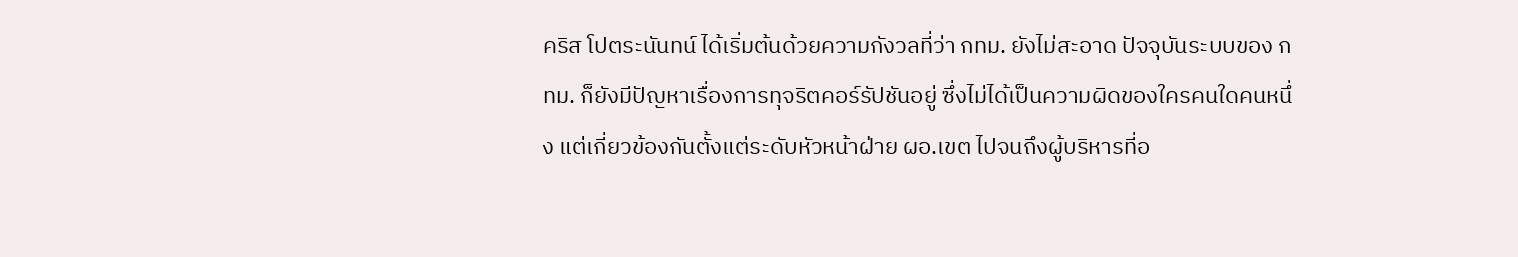คริส โปตระนันทน์ ได้เริ่มต้นด้วยความกังวลที่ว่า กทม. ยังไม่สะอาด ปัจจุบันระบบของ กทม. ก็ยังมีปัญหาเรื่องการทุจริตคอร์รัปชันอยู่ ซึ่งไม่ได้เป็นความผิดของใครคนใดคนหนึ่ง แต่เกี่ยวข้องกันตั้งแต่ระดับหัวหน้าฝ่าย ผอ.เขต ไปจนถึงผู้บริหารที่อ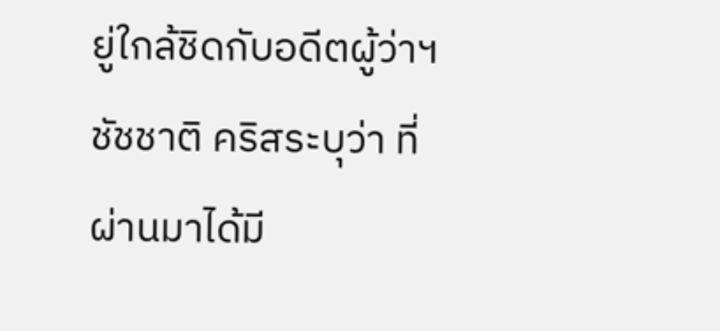ยู่ใกล้ชิดกับอดีตผู้ว่าฯ ชัชชาติ คริสระบุว่า ที่ผ่านมาได้มี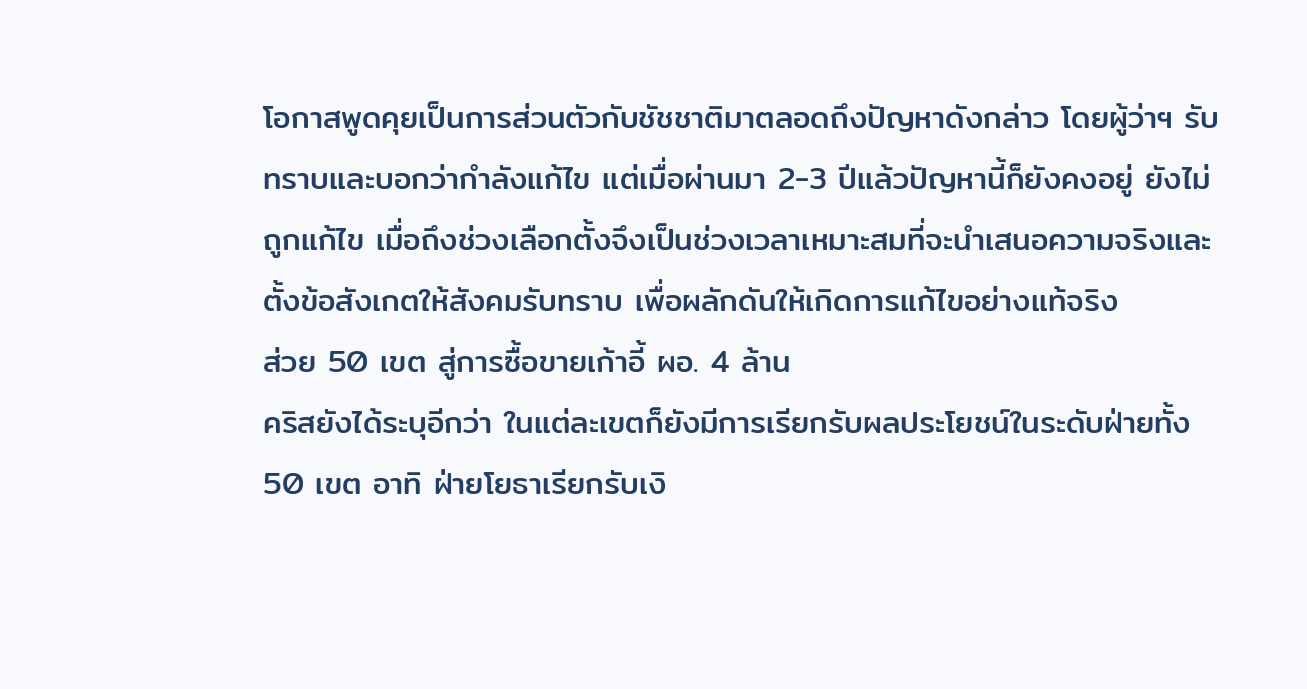โอกาสพูดคุยเป็นการส่วนตัวกับชัชชาติมาตลอดถึงปัญหาดังกล่าว โดยผู้ว่าฯ รับทราบและบอกว่ากำลังแก้ไข แต่เมื่อผ่านมา 2-3 ปีแล้วปัญหานี้ก็ยังคงอยู่ ยังไม่ถูกแก้ไข เมื่อถึงช่วงเลือกตั้งจึงเป็นช่วงเวลาเหมาะสมที่จะนำเสนอความจริงและตั้งข้อสังเกตให้สังคมรับทราบ เพื่อผลักดันให้เกิดการแก้ไขอย่างแท้จริง
ส่วย 50 เขต สู่การซื้อขายเก้าอี้ ผอ. 4 ล้าน
คริสยังได้ระบุอีกว่า ในแต่ละเขตก็ยังมีการเรียกรับผลประโยชน์ในระดับฝ่ายทั้ง 50 เขต อาทิ ฝ่ายโยธาเรียกรับเงิ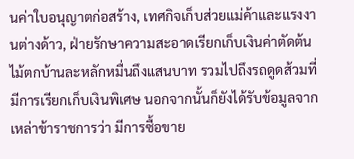นค่าใบอนุญาตก่อสร้าง, เทศกิจเก็บส่วยแม่ค้าและแรงงานต่างด้าว, ฝ่ายรักษาความสะอาดเรียกเก็บเงินค่าตัดต้นไม้ตกบ้านละหลักหมื่นถึงแสนบาท รวมไปถึงรถดูดส้วมที่มีการเรียกเก็บเงินพิเศษ นอกจากนั้นก็ยังได้รับข้อมูลจากเหล่าข้าราชการว่า มีการซื้อขาย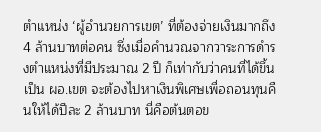ตำแหน่ง ‘ผู้อำนวยการเขต’ ที่ต้องจ่ายเงินมากถึง 4 ล้านบาทต่อคน ซึ่งเมื่อคำนวณจากวาระการดำรงตำแหน่งที่มีประมาณ 2 ปี ก็เท่ากับว่าคนที่ได้ขึ้นเป็น ผอ.เขต จะต้องไปหาเงินพิเศษเพื่อถอนทุนคืนให้ได้ปีละ 2 ล้านบาท นี่คือต้นตอข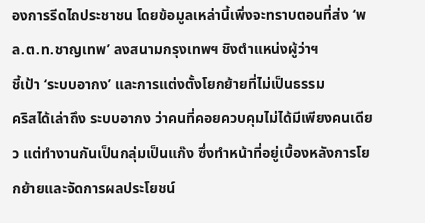องการรีดไถประชาชน โดยข้อมูลเหล่านี้เพิ่งจะทราบตอนที่ส่ง ‘พล.ต.ท.ชาญเทพ’ ลงสนามกรุงเทพฯ ชิงตำแหน่งผู้ว่าฯ
ชี้เป้า ‘ระบบอากง’ และการแต่งตั้งโยกย้ายที่ไม่เป็นธรรม
คริสได้เล่าถึง ระบบอากง ว่าคนที่คอยควบคุมไม่ได้มีเพียงคนเดียว แต่ทำงานกันเป็นกลุ่มเป็นแก๊ง ซึ่งทำหน้าที่อยู่เบื้องหลังการโยกย้ายและจัดการผลประโยชน์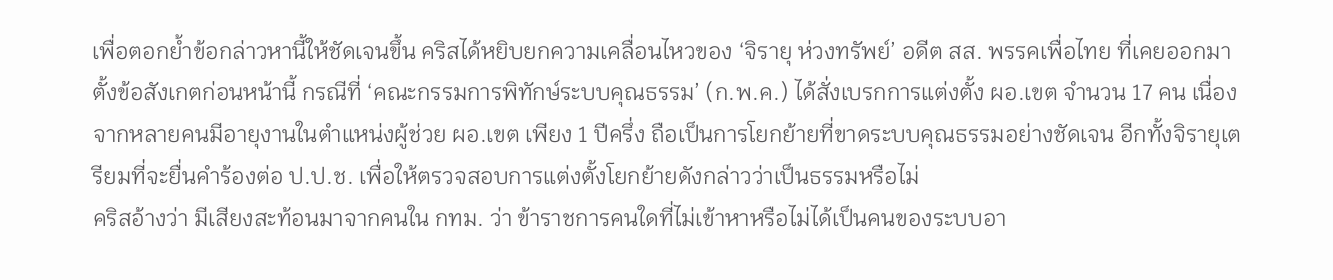เพื่อตอกย้ำข้อกล่าวหานี้ให้ชัดเจนขึ้น คริสได้หยิบยกความเคลื่อนไหวของ ‘จิรายุ ห่วงทรัพย์’ อดีต สส. พรรคเพื่อไทย ที่เคยออกมาตั้งข้อสังเกตก่อนหน้านี้ กรณีที่ ‘คณะกรรมการพิทักษ์ระบบคุณธรรม’ (ก.พ.ค.) ได้สั่งเบรกการแต่งตั้ง ผอ.เขต จำนวน 17 คน เนื่องจากหลายคนมีอายุงานในตำแหน่งผู้ช่วย ผอ.เขต เพียง 1 ปีครึ่ง ถือเป็นการโยกย้ายที่ขาดระบบคุณธรรมอย่างชัดเจน อีกทั้งจิรายุเตรียมที่จะยื่นคำร้องต่อ ป.ป.ช. เพื่อให้ตรวจสอบการแต่งตั้งโยกย้ายดังกล่าวว่าเป็นธรรมหรือไม่
คริสอ้างว่า มีเสียงสะท้อนมาจากคนใน กทม. ว่า ข้าราชการคนใดที่ไม่เข้าหาหรือไม่ได้เป็นคนของระบบอา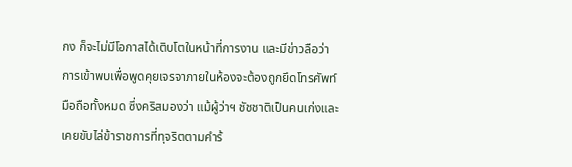กง ก็จะไม่มีโอกาสได้เติบโตในหน้าที่การงาน และมีข่าวลือว่า การเข้าพบเพื่อพูดคุยเจรจาภายในห้องจะต้องถูกยึดโทรศัพท์มือถือทั้งหมด ซึ่งคริสมองว่า แม้ผู้ว่าฯ ชัชชาติเป็นคนเก่งและเคยขับไล่ข้าราชการที่ทุจริตตามคำร้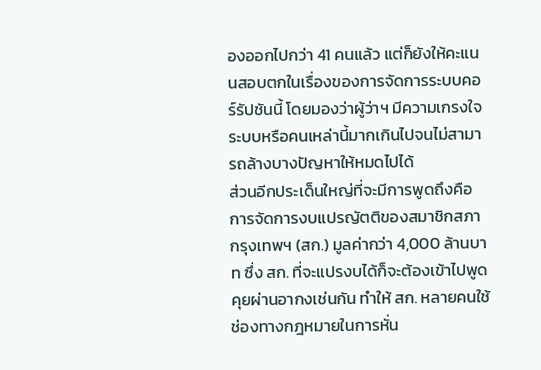องออกไปกว่า 41 คนแล้ว แต่ก็ยังให้คะแนนสอบตกในเรื่องของการจัดการระบบคอร์รัปชันนี้ โดยมองว่าผู้ว่าฯ มีความเกรงใจระบบหรือคนเหล่านี้มากเกินไปจนไม่สามารถล้างบางปัญหาให้หมดไปได้
ส่วนอีกประเด็นใหญ่ที่จะมีการพูดถึงคือ การจัดการงบแปรญัตติของสมาชิกสภากรุงเทพฯ (สก.) มูลค่ากว่า 4,000 ล้านบาท ซึ่ง สก. ที่จะแปรงบได้ก็จะต้องเข้าไปพูดคุยผ่านอากงเช่นกัน ทำให้ สก. หลายคนใช้ช่องทางกฎหมายในการหั่น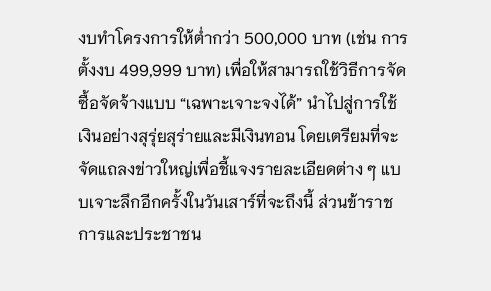งบทำโครงการให้ต่ำกว่า 500,000 บาท (เช่น การตั้งงบ 499,999 บาท) เพื่อให้สามารถใช้วิธีการจัดซื้อจัดจ้างแบบ “เฉพาะเจาะจงได้” นำไปสู่การใช้เงินอย่างสุรุ่ยสุร่ายและมีเงินทอน โดยเตรียมที่จะจัดแถลงข่าวใหญ่เพื่อชี้แจงรายละเอียดต่าง ๆ แบบเจาะลึกอีกครั้งในวันเสาร์ที่จะถึงนี้ ส่วนข้าราชการและประชาชน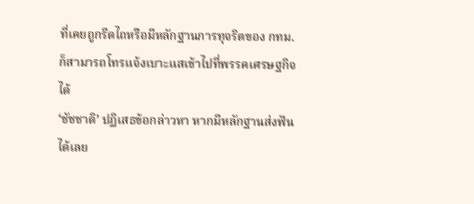ที่เคยถูกรีดไถหรือมีหลักฐานการทุจริตของ กทม. ก็สามารถโทรแจ้งเบาะแสเข้าไปที่พรรคเศรษฐกิจได้
‘ชัชชาติ’ ปฏิเสธข้อกล่าวหา หากมีหลักฐานส่งฟันได้เลย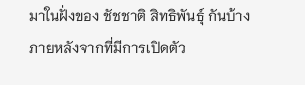มาในฝั่งของ ชัชชาติ สิทธิพันธุ์ กันบ้าง ภายหลังจากที่มีการเปิดตัว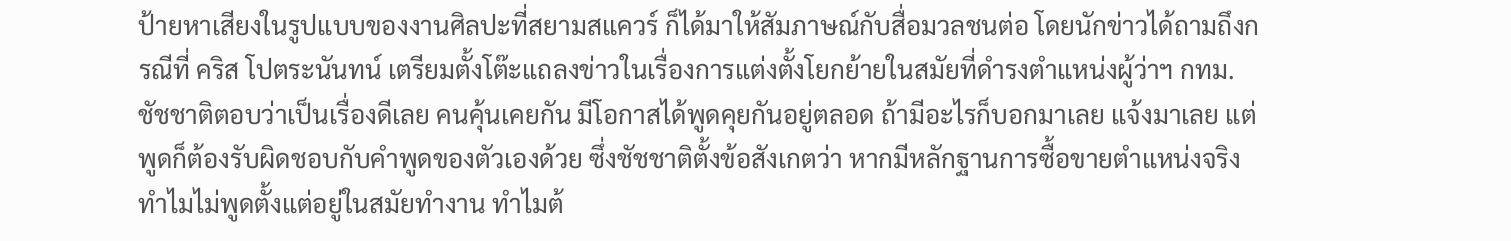ป้ายหาเสียงในรูปแบบของงานศิลปะที่สยามสแควร์ ก็ได้มาให้สัมภาษณ์กับสื่อมวลชนต่อ โดยนักข่าวได้ถามถึงกรณีที่ คริส โปตระนันทน์ เตรียมตั้งโต๊ะแถลงข่าวในเรื่องการแต่งตั้งโยกย้ายในสมัยที่ดำรงตำแหน่งผู้ว่าฯ กทม. ชัชชาติตอบว่าเป็นเรื่องดีเลย คนคุ้นเคยกัน มีโอกาสได้พูดคุยกันอยู่ตลอด ถ้ามีอะไรก็บอกมาเลย แจ้งมาเลย แต่พูดก็ต้องรับผิดชอบกับคำพูดของตัวเองด้วย ซึ่งชัชชาติตั้งข้อสังเกตว่า หากมีหลักฐานการซื้อขายตำแหน่งจริง ทำไมไม่พูดตั้งแต่อยู่ในสมัยทำงาน ทำไมต้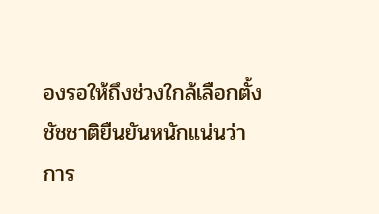องรอให้ถึงช่วงใกล้เลือกตั้ง
ชัชชาติยืนยันหนักแน่นว่า การ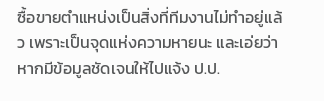ซื้อขายตำแหน่งเป็นสิ่งที่ทีมงานไม่ทำอยู่แล้ว เพราะเป็นจุดแห่งความหายนะ และเอ่ยว่า หากมีข้อมูลชัดเจนให้ไปแจ้ง ป.ป.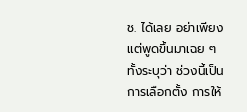ช. ได้เลย อย่าเพียงแต่พูดขึ้นมาเฉย ๆ ทั้งระบุว่า ช่วงนี้เป็นการเลือกตั้ง การให้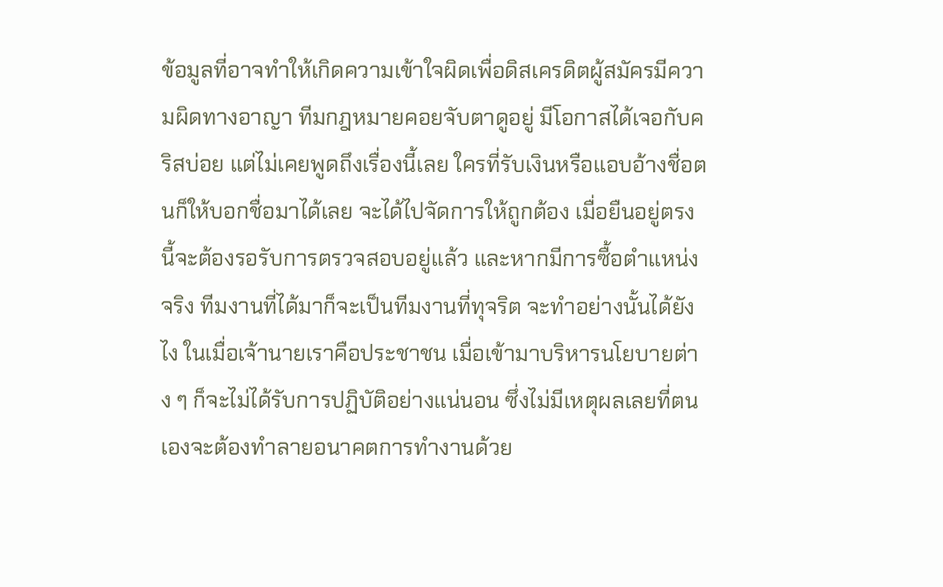ข้อมูลที่อาจทำให้เกิดความเข้าใจผิดเพื่อดิสเครดิตผู้สมัครมีความผิดทางอาญา ทีมกฎหมายคอยจับตาดูอยู่ มีโอกาสได้เจอกับคริสบ่อย แต่ไม่เคยพูดถึงเรื่องนี้เลย ใครที่รับเงินหรือแอบอ้างชื่อตนก็ให้บอกชื่อมาได้เลย จะได้ไปจัดการให้ถูกต้อง เมื่อยืนอยู่ตรงนี้จะต้องรอรับการตรวจสอบอยู่แล้ว และหากมีการซื้อตำแหน่งจริง ทีมงานที่ได้มาก็จะเป็นทีมงานที่ทุจริต จะทำอย่างนั้นได้ยังไง ในเมื่อเจ้านายเราคือประชาชน เมื่อเข้ามาบริหารนโยบายต่าง ๆ ก็จะไม่ได้รับการปฏิบัติอย่างแน่นอน ซึ่งไม่มีเหตุผลเลยที่ตนเองจะต้องทำลายอนาคตการทำงานด้วย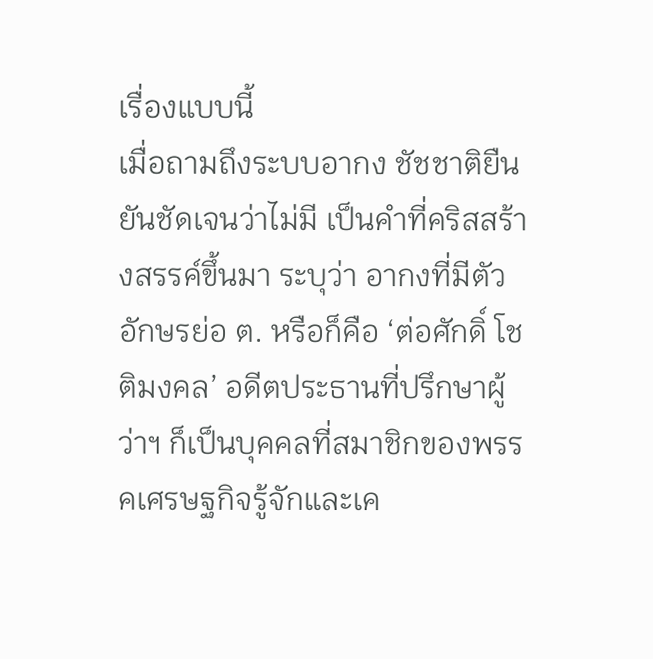เรื่องแบบนี้
เมื่อถามถึงระบบอากง ชัชชาติยืนยันชัดเจนว่าไม่มี เป็นคำที่คริสสร้างสรรค์ขึ้นมา ระบุว่า อากงที่มีตัวอักษรย่อ ต. หรือก็คือ ‘ต่อศักดิ์ โชติมงคล’ อดีตประธานที่ปรึกษาผู้ว่าฯ ก็เป็นบุคคลที่สมาชิกของพรรคเศรษฐกิจรู้จักและเค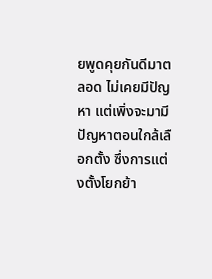ยพูดคุยกันดีมาตลอด ไม่เคยมีปัญหา แต่เพิ่งจะมามีปัญหาตอนใกล้เลือกตั้ง ซึ่งการแต่งตั้งโยกย้า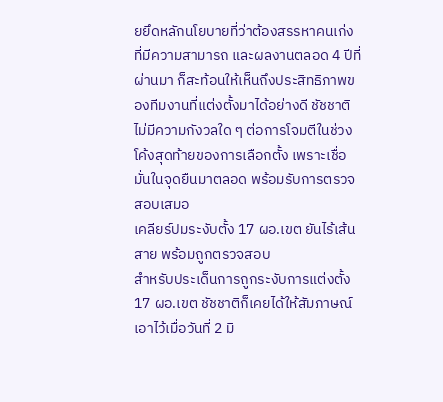ยยึดหลักนโยบายที่ว่าต้องสรรหาคนเก่งที่มีความสามารถ และผลงานตลอด 4 ปีที่ผ่านมา ก็สะท้อนให้เห็นถึงประสิทธิภาพของทีมงานที่แต่งตั้งมาได้อย่างดี ชัชชาติไม่มีความกังวลใด ๆ ต่อการโจมตีในช่วงโค้งสุดท้ายของการเลือกตั้ง เพราะเชื่อมั่นในจุดยืนมาตลอด พร้อมรับการตรวจสอบเสมอ
เคลียร์ปมระงับตั้ง 17 ผอ.เขต ยันไร้เส้นสาย พร้อมถูกตรวจสอบ
สำหรับประเด็นการถูกระงับการแต่งตั้ง 17 ผอ.เขต ชัชชาติก็เคยได้ให้สัมภาษณ์เอาไว้เมื่อวันที่ 2 มิ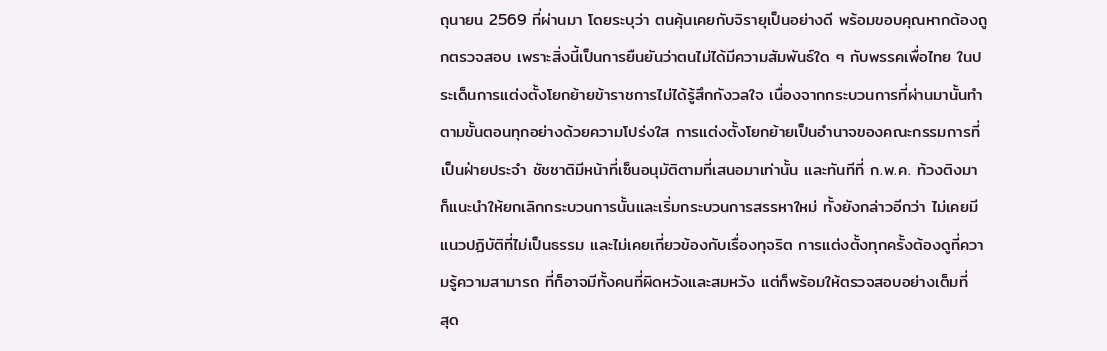ถุนายน 2569 ที่ผ่านมา โดยระบุว่า ตนคุ้นเคยกับจิรายุเป็นอย่างดี พร้อมขอบคุณหากต้องถูกตรวจสอบ เพราะสิ่งนี้เป็นการยืนยันว่าตนไม่ได้มีความสัมพันธ์ใด ๆ กับพรรคเพื่อไทย ในประเด็นการแต่งตั้งโยกย้ายข้าราชการไม่ได้รู้สึกกังวลใจ เนื่องจากกระบวนการที่ผ่านมานั้นทำตามขั้นตอนทุกอย่างด้วยความโปร่งใส การแต่งตั้งโยกย้ายเป็นอำนาจของคณะกรรมการที่เป็นฝ่ายประจำ ชัชชาติมีหน้าที่เซ็นอนุมัติตามที่เสนอมาเท่านั้น และทันทีที่ ก.พ.ค. ท้วงติงมา ก็แนะนำให้ยกเลิกกระบวนการนั้นและเริ่มกระบวนการสรรหาใหม่ ทั้งยังกล่าวอีกว่า ไม่เคยมีแนวปฏิบัติที่ไม่เป็นธรรม และไม่เคยเกี่ยวข้องกับเรื่องทุจริต การแต่งตั้งทุกครั้งต้องดูที่ความรู้ความสามารถ ที่ก็อาจมีทั้งคนที่ผิดหวังและสมหวัง แต่ก็พร้อมให้ตรวจสอบอย่างเต็มที่
สุด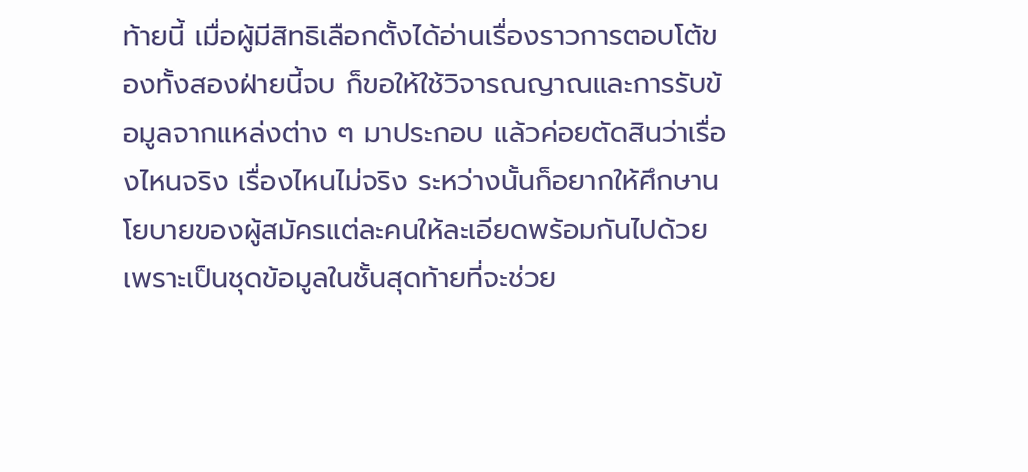ท้ายนี้ เมื่อผู้มีสิทธิเลือกตั้งได้อ่านเรื่องราวการตอบโต้ของทั้งสองฝ่ายนี้จบ ก็ขอให้ใช้วิจารณญาณและการรับข้อมูลจากแหล่งต่าง ๆ มาประกอบ แล้วค่อยตัดสินว่าเรื่องไหนจริง เรื่องไหนไม่จริง ระหว่างนั้นก็อยากให้ศึกษานโยบายของผู้สมัครแต่ละคนให้ละเอียดพร้อมกันไปด้วย เพราะเป็นชุดข้อมูลในชั้นสุดท้ายที่จะช่วย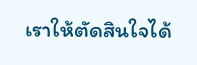เราให้ตัดสินใจได้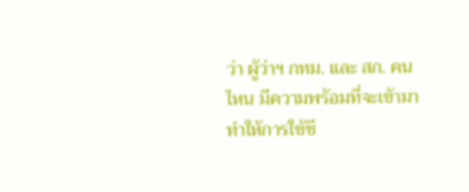ว่า ผู้ว่าฯ กทม. และ สก. คนไหน มีความพร้อมที่จะเข้ามาทำให้การใช้ชี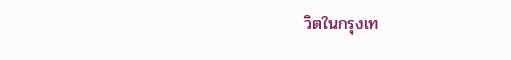วิตในกรุงเท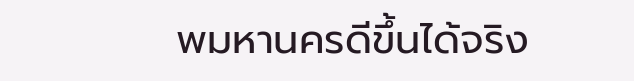พมหานครดีขึ้นได้จริง